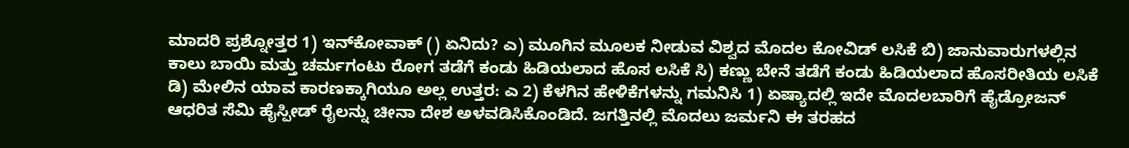ಮಾದರಿ ಪ್ರಶ್ನೋತ್ತರ 1) ಇನ್‌ಕೋವಾಕ್ () ಏನಿದು? ಎ) ಮೂಗಿನ ಮೂಲಕ ನೀಡುವ ವಿಶ್ವದ ಮೊದಲ ಕೋವಿಡ್ ಲಸಿಕೆ ಬಿ) ಜಾನುವಾರುಗಳಲ್ಲಿನ ಕಾಲು ಬಾಯಿ ಮತ್ತು ಚರ್ಮಗಂಟು ರೋಗ ತಡೆಗೆ ಕಂಡು ಹಿಡಿಯಲಾದ ಹೊಸ ಲಸಿಕೆ ಸಿ) ಕಣ್ಣು ಬೇನೆ ತಡೆಗೆ ಕಂಡು ಹಿಡಿಯಲಾದ ಹೊಸರೀತಿಯ ಲಸಿಕೆ ಡಿ) ಮೇಲಿನ ಯಾವ ಕಾರಣಕ್ಕಾಗಿಯೂ ಅಲ್ಲ ಉತ್ತರ: ಎ 2) ಕೆಳಗಿನ ಹೇಳಿಕೆಗಳನ್ನು ಗಮನಿಸಿ 1) ಏಷ್ಯಾದಲ್ಲಿ ಇದೇ ಮೊದಲಬಾರಿಗೆ ಹೈಡ್ರೋಜನ್ ಆಧರಿತ ಸೆಮಿ ಹೈಸ್ಪೀಡ್ ರೈಲನ್ನು ಚೀನಾ ದೇಶ ಅಳವಡಿಸಿಕೊಂಡಿದೆ. ಜಗತ್ತಿನಲ್ಲಿ ಮೊದಲು ಜರ್ಮನಿ ಈ ತರಹದ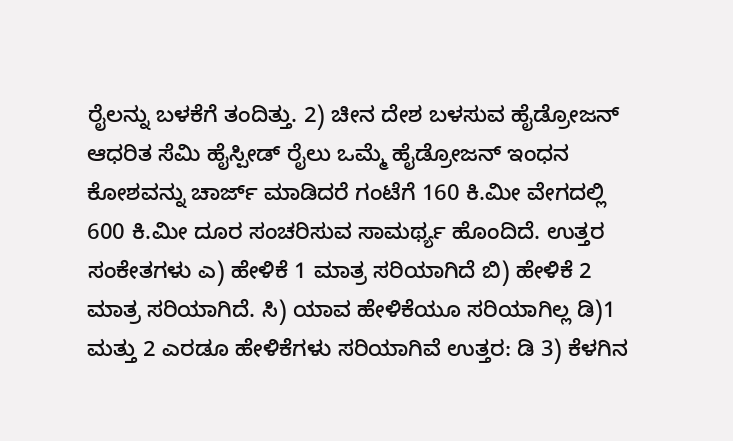ರೈಲನ್ನು ಬಳಕೆಗೆ ತಂದಿತ್ತು. 2) ಚೀನ ದೇಶ ಬಳಸುವ ಹೈಡ್ರೋಜನ್ ಆಧರಿತ ಸೆಮಿ ಹೈಸ್ಪೀಡ್ ರೈಲು ಒಮ್ಮೆ ಹೈಡ್ರೋಜನ್ ಇಂಧನ ಕೋಶವನ್ನು ಚಾರ್ಜ್ ಮಾಡಿದರೆ ಗಂಟೆಗೆ 160 ಕಿ.ಮೀ ವೇಗದಲ್ಲಿ 600 ಕಿ.ಮೀ ದೂರ ಸಂಚರಿಸುವ ಸಾಮರ್ಥ್ಯ ಹೊಂದಿದೆ. ಉತ್ತರ ಸಂಕೇತಗಳು ಎ) ಹೇಳಿಕೆ 1 ಮಾತ್ರ ಸರಿಯಾಗಿದೆ ಬಿ) ಹೇಳಿಕೆ 2 ಮಾತ್ರ ಸರಿಯಾಗಿದೆ. ಸಿ) ಯಾವ ಹೇಳಿಕೆಯೂ ಸರಿಯಾಗಿಲ್ಲ ಡಿ)1 ಮತ್ತು 2 ಎರಡೂ ಹೇಳಿಕೆಗಳು ಸರಿಯಾಗಿವೆ ಉತ್ತರ: ಡಿ 3) ಕೆಳಗಿನ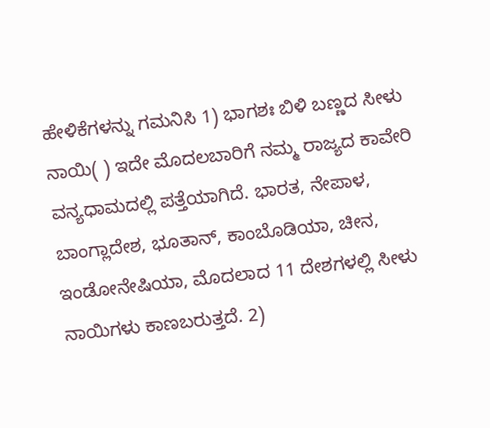ಹೇಳಿಕೆಗಳನ್ನು ಗಮನಿಸಿ 1) ಭಾಗಶಃ ಬಿಳಿ ಬಣ್ಣದ ಸೀಳು ನಾಯಿ( ) ಇದೇ ಮೊದಲಬಾರಿಗೆ ನಮ್ಮ ರಾಜ್ಯದ ಕಾವೇರಿ ವನ್ಯಧಾಮದಲ್ಲಿ ಪತ್ತೆಯಾಗಿದೆ. ಭಾರತ, ನೇಪಾಳ, ಬಾಂಗ್ಲಾದೇಶ, ಭೂತಾನ್, ಕಾಂಬೊಡಿಯಾ, ಚೀನ, ಇಂಡೋನೇಷಿಯಾ, ಮೊದಲಾದ 11 ದೇಶಗಳಲ್ಲಿ ಸೀಳು ನಾಯಿಗಳು ಕಾಣಬರುತ್ತದೆ. 2)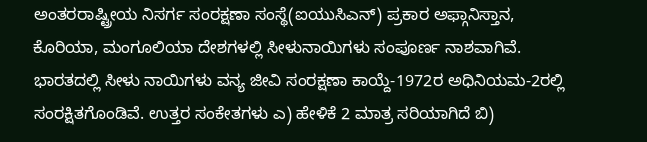ಅಂತರರಾಷ್ಟ್ರೀಯ ನಿಸರ್ಗ ಸಂರಕ್ಷಣಾ ಸಂಸ್ಥೆ(ಐಯುಸಿಎನ್) ಪ್ರಕಾರ ಅಫ್ಗಾನಿಸ್ತಾನ, ಕೊರಿಯಾ, ಮಂಗೂಲಿಯಾ ದೇಶಗಳಲ್ಲಿ ಸೀಳುನಾಯಿಗಳು ಸಂಪೂರ್ಣ ನಾಶವಾಗಿವೆ. ಭಾರತದಲ್ಲಿ ಸೀಳು ನಾಯಿಗಳು ವನ್ಯ ಜೀವಿ ಸಂರಕ್ಷಣಾ ಕಾಯ್ದೆ-1972ರ ಅಧಿನಿಯಮ-2ರಲ್ಲಿ ಸಂರಕ್ಷಿತಗೊಂಡಿವೆ. ಉತ್ತರ ಸಂಕೇತಗಳು ಎ) ಹೇಳಿಕೆ 2 ಮಾತ್ರ ಸರಿಯಾಗಿದೆ ಬಿ)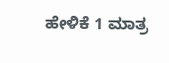ಹೇಳಿಕೆ 1 ಮಾತ್ರ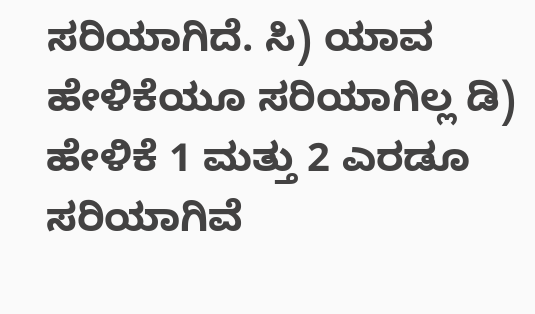ಸರಿಯಾಗಿದೆ. ಸಿ) ಯಾವ ಹೇಳಿಕೆಯೂ ಸರಿಯಾಗಿಲ್ಲ ಡಿ) ಹೇಳಿಕೆ 1 ಮತ್ತು 2 ಎರಡೂ ಸರಿಯಾಗಿವೆ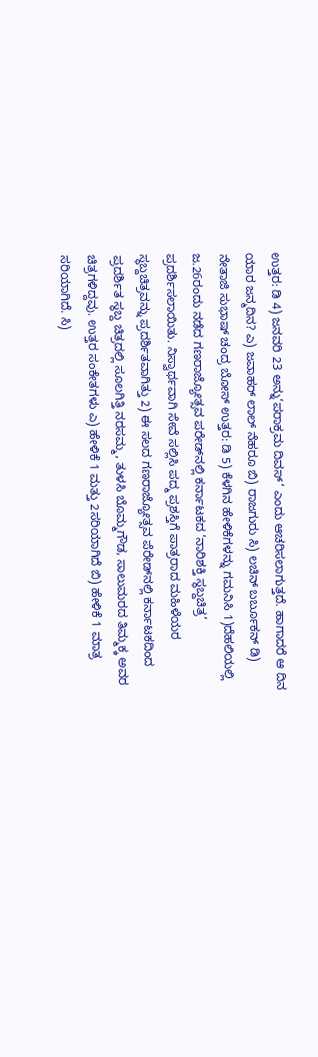ಉತ್ತರ: ಡಿ 4) ಜನವರಿ 23 ಅನ್ನು‘ಪರಾಕ್ರಮ ದಿವಸ್‘ ಎಂದು ಆಚರಿಸಲಾಗುತ್ತದೆ. ಹಾಗಾದರೆ ಆ ದಿನ ಯಾರ ಜನ್ಮದಿನ? ಎ) ಜವಾಹರ್ ಲಾಲ್ ನೆಹರೂ ಬಿ) ರಾಜಗುರು ಸಿ) ಲಚಿನ್ ಬರ್ಬೂಕನ್ ಡಿ) ನೇತಾಜಿ ಸುಭಾಷ್ ಚಂದ್ರ ಬೋಸ್ ‌ಉತ್ತರ: ಡಿ 5) ಕೆಳಗಿನ ಹೇಳಿಕೆಗಳನ್ನು ಗಮನಿಸಿ 1)ದೆಹಲಿಯಲ್ಲಿ ಜ.26ರಂದು ನಡೆದ ಗಣರಾಜ್ಯೋತ್ಸವ ಪರೇಡ್‌ನಲ್ಲಿ ಕರ್ನಾಟಕದ ‘ನಾರಿಶಕ್ತಿ ಸ್ಥಬ್ದಚಿತ್ರ’ ಪ್ರದರ್ಶಿಸಲಾಯಿತು. ನಿಸ್ವಾರ್ಥವಾಗಿ ಸೇವೆ ಸಲ್ಲಿಸಿ ಪದ್ಮ ಪ್ರಶಸ್ತಿಗೆ ಪಾತ್ರರಾದ ಮಹಿಳೆಯರ ಸ್ಥಬ್ದಚಿತ್ರವನ್ನು ಪ್ರದರ್ಶಿತವಾಗಿತ್ತು 2) ಈ ಸಲದ ಗಣರಾಜ್ಯೋತ್ಸವ ಪೆರೇಡ್‌ನಲ್ಲಿ ಕರ್ನಾಟಕದಿಂದ ಪ್ರದರ್ಶಿತ ಸ್ಥಬ್ದ ಚಿತ್ರದಲ್ಲಿ ಸೂಲಗಿತ್ತಿ ನರಸಮ್ಮ, ತುಳಸಿ ಬೊಮ್ಮಗೌಡ, ಸಾಲುಮರದ ತಿಮ್ಮಕ್ಕ ಅವರ ಚಿತ್ರಗಳಿದ್ದವು. ಉತ್ತರ ಸಂಕೇತಗಳು‌‌ ಎ) ಹೇಳಿಕೆ 1 ಮತ್ತು 2ಸರಿಯಾಗಿದೆ ಬಿ) ಹೇಳಿಕೆ 1 ಮಾತ್ರ ಸರಿಯಾಗಿದೆ. ಸಿ)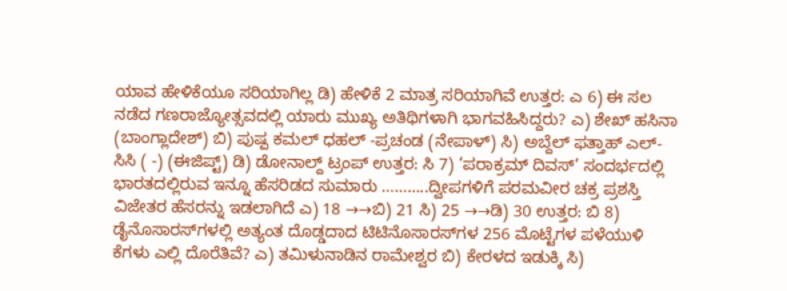ಯಾವ ಹೇಳಿಕೆಯೂ ಸರಿಯಾಗಿಲ್ಲ ಡಿ) ಹೇಳಿಕೆ 2 ಮಾತ್ರ ಸರಿಯಾಗಿವೆ ಉತ್ತರ: ಎ 6) ಈ ಸಲ ನಡೆದ ಗಣರಾಜ್ಯೋತ್ಸವದಲ್ಲಿ ಯಾರು ಮುಖ್ಯ ಅತಿಥಿಗಳಾಗಿ ಭಾಗವಹಿಸಿದ್ದರು? ಎ) ಶೇಖ್ ಹಸಿನಾ (ಬಾಂಗ್ಲಾದೇಶ್) ಬಿ) ಪುಷ್ಪ ಕಮಲ್ ಧಹಲ್ -ಪ್ರಚಂಡ (ನೇಪಾಳ್) ಸಿ) ಅಬ್ದೆಲ್ ಫತ್ತಾಹ್ ಎಲ್-ಸಿಸಿ ( -) (ಈಜಿಪ್ಟ್‌) ಡಿ) ಡೋನಾಲ್ದ್ ಟ್ರಂಪ್ ಉತ್ತರ: ಸಿ 7) ‘ಪರಾಕ್ರಮ್ ದಿವಸ್’ ಸಂದರ್ಭದಲ್ಲಿ ಭಾರತದಲ್ಲಿರುವ ಇನ್ನೂ ಹೆಸರಿಡದ ಸುಮಾರು ………..ದ್ವೀಪಗಳಿಗೆ ಪರಮವೀರ ಚಕ್ರ ಪ್ರಶಸ್ತಿ ವಿಜೇತರ ಹೆಸರನ್ನು ಇಡಲಾಗಿದೆ ಎ) 18 →→ಬಿ) 21 ಸಿ) 25 →→ಡಿ) 30 ಉತ್ತರ: ಬಿ 8) ಡೈನೊಸಾರಸ್‌ಗಳಲ್ಲಿ ಅತ್ಯಂತ ದೊಡ್ಡದಾದ ಟಿಟಿನೊಸಾರಸ್‌ಗಳ 256 ಮೊಟ್ಟೆಗಳ ಪಳೆಯುಳಿ ಕೆಗಳು ಎಲ್ಲಿ ದೊರೆತಿವೆ? ಎ) ತಮಿಳುನಾಡಿನ ರಾಮೇಶ್ವರ ಬಿ) ಕೇರಳದ ಇಡುಕ್ಕಿ ಸಿ)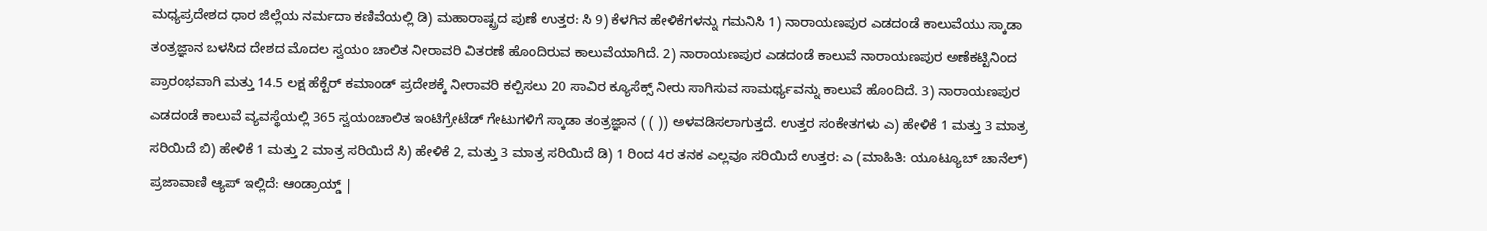ಮಧ್ಯಪ್ರದೇಶದ ಧಾರ ಜಿಲ್ಲೆಯ ನರ್ಮದಾ ಕಣಿವೆಯಲ್ಲಿ ಡಿ) ಮಹಾರಾಷ್ಟ್ರದ ಪುಣೆ ಉತ್ತರ: ಸಿ 9) ಕೆಳಗಿನ ಹೇಳಿಕೆಗಳನ್ನು ಗಮನಿಸಿ 1) ನಾರಾಯಣಪುರ ಎಡದಂಡೆ ಕಾಲುವೆಯು ಸ್ಕಾಡಾ ತಂತ್ರಜ್ಞಾನ ಬಳಸಿದ ದೇಶದ ಮೊದಲ ಸ್ವಯಂ ಚಾಲಿತ ನೀರಾವರಿ ವಿತರಣೆ ಹೊಂದಿರುವ ಕಾಲುವೆಯಾಗಿದೆ. 2) ನಾರಾಯಣಪುರ ಎಡದಂಡೆ ಕಾಲುವೆ ನಾರಾಯಣಪುರ ಅಣೆಕಟ್ಟಿನಿಂದ ಪ್ರಾರಂಭವಾಗಿ ಮತ್ತು 14.5 ಲಕ್ಷ ಹೆಕ್ಟೆರ್‌ ಕಮಾಂಡ್ ಪ್ರದೇಶಕ್ಕೆ ನೀರಾವರಿ ಕಲ್ಪಿಸಲು 20 ಸಾವಿರ ಕ್ಯೂಸೆಕ್ಸ್ ನೀರು ಸಾಗಿಸುವ ಸಾಮರ್ಥ್ಯವನ್ನು ಕಾಲುವೆ ಹೊಂದಿದೆ. 3) ನಾರಾಯಣಪುರ ಎಡದಂಡೆ ಕಾಲುವೆ ವ್ಯವಸ್ಥೆಯಲ್ಲಿ 365 ಸ್ವಯಂಚಾಲಿತ ಇಂಟಿಗ್ರೇಟೆಡ್ ಗೇಟುಗಳಿಗೆ ಸ್ಕಾಡಾ ತಂತ್ರಜ್ಞಾನ ( ( )) ಅಳವಡಿಸಲಾಗುತ್ತದೆ. ಉತ್ತರ ಸಂಕೇತಗಳು ಎ) ಹೇಳಿಕೆ 1 ಮತ್ತು 3 ಮಾತ್ರ ಸರಿಯಿದೆ ಬಿ) ಹೇಳಿಕೆ 1 ಮತ್ತು 2 ಮಾತ್ರ ಸರಿಯಿದೆ ಸಿ) ಹೇಳಿಕೆ 2, ಮತ್ತು 3 ಮಾತ್ರ ಸರಿಯಿದೆ ಡಿ) 1 ರಿಂದ 4ರ ತನಕ ಎಲ್ಲವೂ ಸರಿಯಿದೆ ಉತ್ತರ: ಎ (ಮಾಹಿತಿ: ಯೂಟ್ಯೂಬ್ ಚಾನೆಲ್‌) ಪ್ರಜಾವಾಣಿ ಆ್ಯಪ್ ಇಲ್ಲಿದೆ: ಆಂಡ್ರಾಯ್ಡ್ |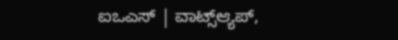ಐಒಎಸ್ | ವಾಟ್ಸ್ಆ್ಯಪ್,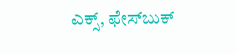ಎಕ್ಸ್, ಫೇಸ್‌ಬುಕ್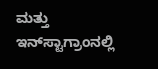ಮತ್ತು ಇನ್‌ಸ್ಟಾಗ್ರಾಂನಲ್ಲಿ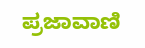ಪ್ರಜಾವಾಣಿ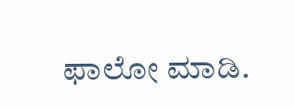ಫಾಲೋ ಮಾಡಿ.